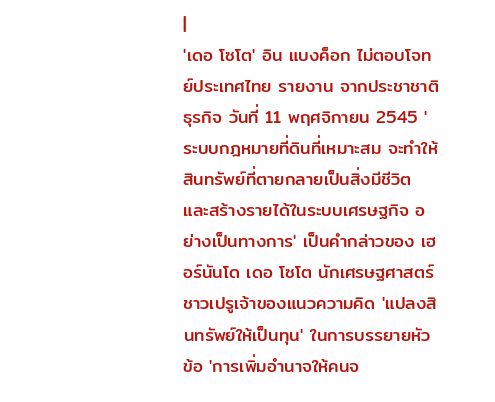|
'เดอ โซโต' อิน แบงค็อก ไม่ตอบโจทย์ประเทศไทย รายงาน จากประชาชาติธุรกิจ วันที่ 11 พฤศจิกายน 2545 'ระบบกฎหมายที่ดินที่เหมาะสม จะทำให้สินทรัพย์ที่ตายกลายเป็นสิ่งมีชีวิต และสร้างรายได้ในระบบเศรษฐกิจ อย่างเป็นทางการ' เป็นคำกล่าวของ เฮอร์นันโด เดอ โซโต นักเศรษฐศาสตร์ชาวเปรูเจ้าของแนวความคิด 'แปลงสินทรัพย์ให้เป็นทุน' ในการบรรยายหัวข้อ 'การเพิ่มอำนาจให้คนจ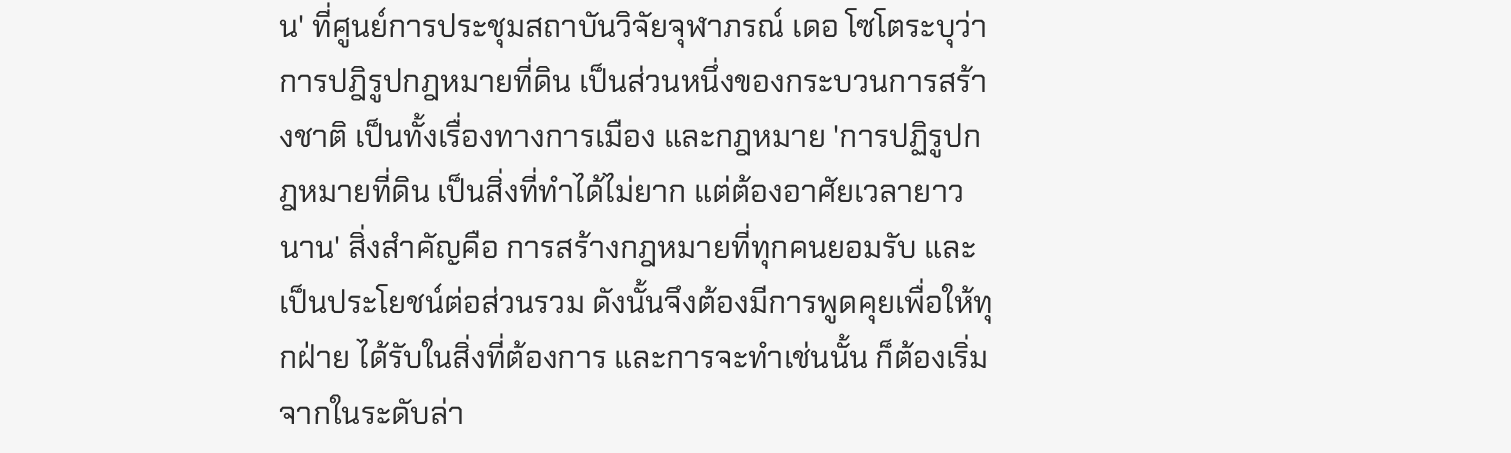น' ที่ศูนย์การประชุมสถาบันวิจัยจุฬาภรณ์ เดอ โซโตระบุว่า การปฎิรูปกฎหมายที่ดิน เป็นส่วนหนึ่งของกระบวนการสร้างชาติ เป็นทั้งเรื่องทางการเมือง และกฎหมาย 'การปฏิรูปกฎหมายที่ดิน เป็นสิ่งที่ทำได้ไม่ยาก แต่ต้องอาศัยเวลายาวนาน' สิ่งสำคัญคือ การสร้างกฎหมายที่ทุกคนยอมรับ และเป็นประโยชน์ต่อส่วนรวม ดังนั้นจึงต้องมีการพูดคุยเพื่อให้ทุกฝ่าย ได้รับในสิ่งที่ต้องการ และการจะทำเช่นนั้น ก็ต้องเริ่มจากในระดับล่า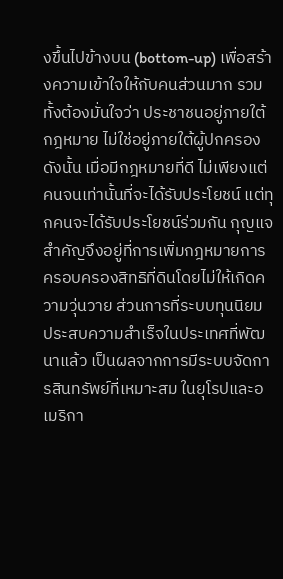งขึ้นไปข้างบน (bottom-up) เพื่อสร้างความเข้าใจให้กับคนส่วนมาก รวมทั้งต้องมั่นใจว่า ประชาชนอยู่ภายใต้กฎหมาย ไม่ใช่อยู่ภายใต้ผู้ปกครอง ดังนั้น เมื่อมีกฎหมายที่ดี ไม่เพียงแต่คนจนเท่านั้นที่จะได้รับประโยชน์ แต่ทุกคนจะได้รับประโยชน์ร่วมกัน กุญแจสำคัญจึงอยู่ที่การเพิ่มกฎหมายการครอบครองสิทธิที่ดินโดยไม่ให้เกิดความวุ่นวาย ส่วนการที่ระบบทุนนิยม ประสบความสำเร็จในประเทศที่พัฒนาแล้ว เป็นผลจากการมีระบบจัดการสินทรัพย์ที่เหมาะสม ในยุโรปและอเมริกา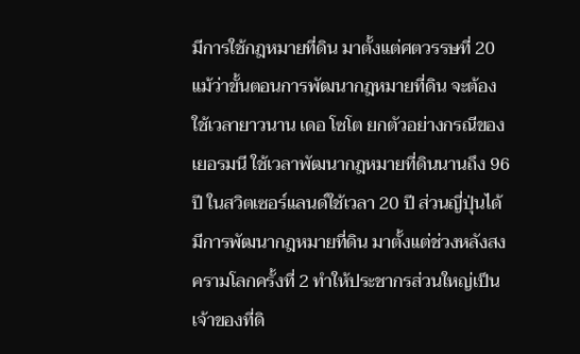มีการใช้กฎหมายที่ดิน มาตั้งแต่ศตวรรษที่ 20 แม้ว่าขั้นตอนการพัฒนากฎหมายที่ดิน จะต้องใช้เวลายาวนาน เดอ โซโต ยกตัวอย่างกรณีของเยอรมนี ใช้เวลาพัฒนากฎหมายที่ดินนานถึง 96 ปี ในสวิตเซอร์แลนด์ใช้เวลา 20 ปี ส่วนญี่ปุ่นได้มีการพัฒนากฎหมายที่ดิน มาตั้งแต่ช่วงหลังสงครามโลกครั้งที่ 2 ทำให้ประชากรส่วนใหญ่เป็นเจ้าของที่ดิ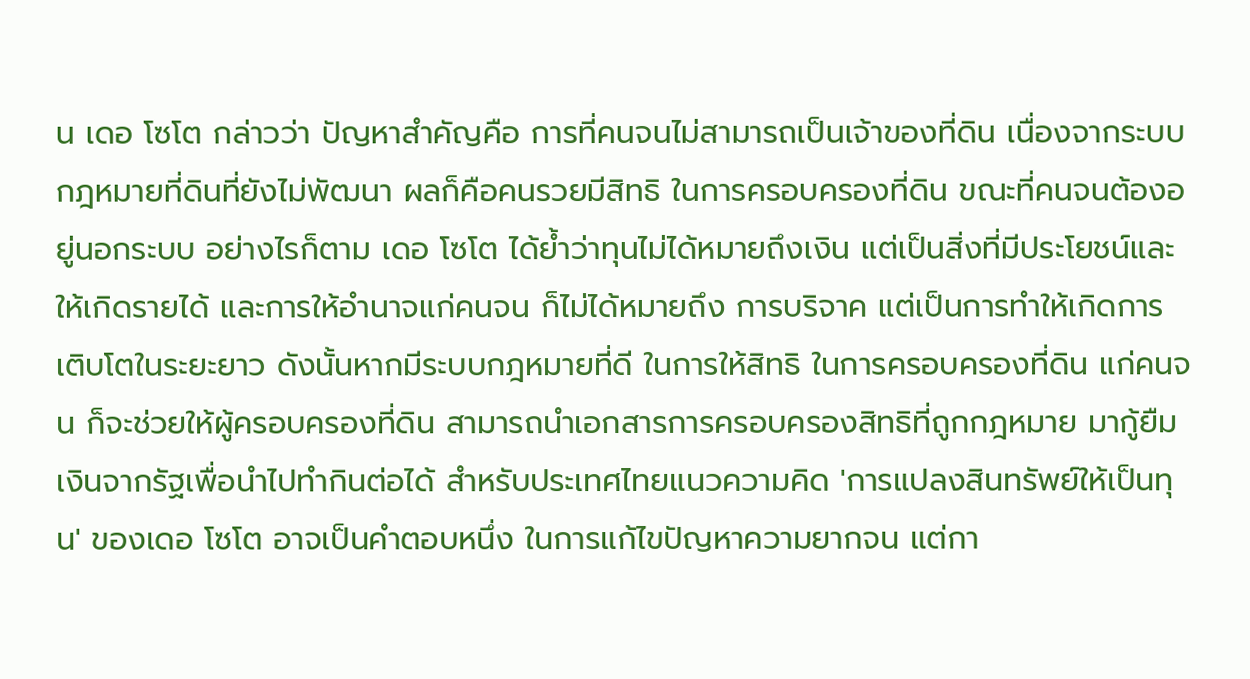น เดอ โซโต กล่าวว่า ปัญหาสำคัญคือ การที่คนจนไม่สามารถเป็นเจ้าของที่ดิน เนื่องจากระบบกฎหมายที่ดินที่ยังไม่พัฒนา ผลก็คือคนรวยมีสิทธิ ในการครอบครองที่ดิน ขณะที่คนจนต้องอยู่นอกระบบ อย่างไรก็ตาม เดอ โซโต ได้ย้ำว่าทุนไม่ได้หมายถึงเงิน แต่เป็นสิ่งที่มีประโยชน์และให้เกิดรายได้ และการให้อำนาจแก่คนจน ก็ไม่ได้หมายถึง การบริจาค แต่เป็นการทำให้เกิดการเติบโตในระยะยาว ดังนั้นหากมีระบบกฎหมายที่ดี ในการให้สิทธิ ในการครอบครองที่ดิน แก่คนจน ก็จะช่วยให้ผู้ครอบครองที่ดิน สามารถนำเอกสารการครอบครองสิทธิที่ถูกกฎหมาย มากู้ยืมเงินจากรัฐเพื่อนำไปทำกินต่อได้ สำหรับประเทศไทยแนวความคิด 'การแปลงสินทรัพย์ให้เป็นทุน' ของเดอ โซโต อาจเป็นคำตอบหนึ่ง ในการแก้ไขปัญหาความยากจน แต่กา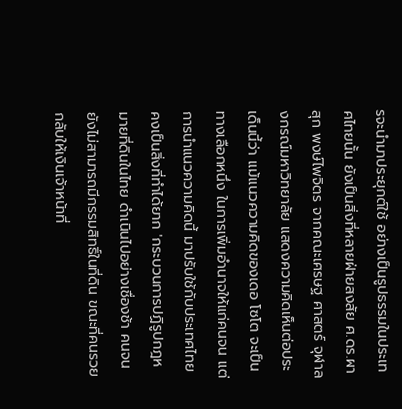รจะนำมาประยุกต์ใช้ อย่างเป็นรูปธรรมในประเทศไทยนั้น ยังเป็นสิ่งที่หลายฝ่ายสงสัย ศ.ดร.ผาสุก พงษ์ไพจิตร จากคณะเศรษฐ ศาสตร์ จุฬาลงกรณ์มหาวิทยาลัย แสดงความคิดเห็นต่อประเด็นนี้ว่า แม้แนวความคิดของเดอ โซโต จะเป็นทางเลือกหนึ่ง ในการเพิ่มอำนาจให้แก่คนจน แต่การนำแนวความคิดนี้ มาปรับใช้กับประเทศไทยคงเป็นสิ่งที่ทำได้ยาก 'กระบวนการปฏิรูปกฎหมายที่ดินในไทย ดำเนินไปอย่างเชื่องช้า คนจนยังไม่สามารถมีกรรมสิทธิ์ในที่ดิน ขณะที่คนรวยกลับให้เงินเจ้าหน้าที่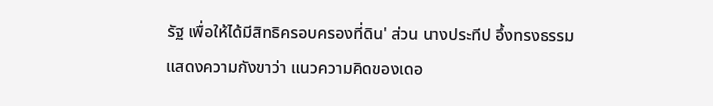รัฐ เพื่อให้ได้มีสิทธิครอบครองที่ดิน' ส่วน นางประทีป อึ้งทรงธรรม แสดงความกังขาว่า แนวความคิดของเดอ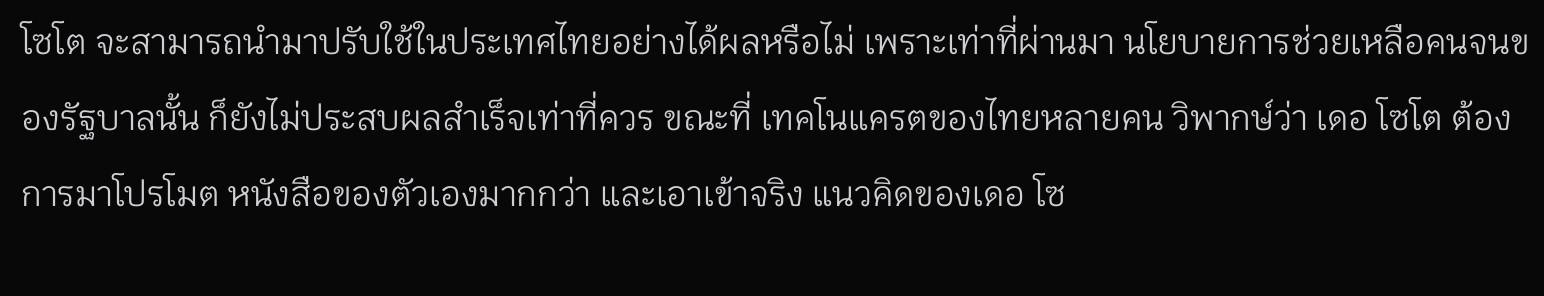โซโต จะสามารถนำมาปรับใช้ในประเทศไทยอย่างได้ผลหรือไม่ เพราะเท่าที่ผ่านมา นโยบายการช่วยเหลือคนจนของรัฐบาลนั้น ก็ยังไม่ประสบผลสำเร็จเท่าที่ควร ขณะที่ เทคโนแครตของไทยหลายคน วิพากษ์ว่า เดอ โซโต ต้องการมาโปรโมต หนังสือของตัวเองมากกว่า และเอาเข้าจริง แนวคิดของเดอ โซ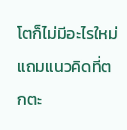โตก็ไม่มีอะไรใหม่ แถมแนวคิดที่ตกตะ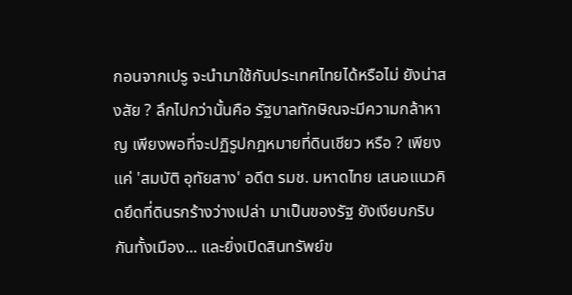กอนจากเปรู จะนำมาใช้กับประเทศไทยได้หรือไม่ ยังน่าสงสัย ? ลึกไปกว่านั้นคือ รัฐบาลทักษิณจะมีความกล้าหาญ เพียงพอที่จะปฏิรูปกฎหมายที่ดินเชียว หรือ ? เพียงแค่ 'สมบัติ อุทัยสาง' อดีต รมช. มหาดไทย เสนอแนวคิดยึดที่ดินรกร้างว่างเปล่า มาเป็นของรัฐ ยังเงียบกริบกันทั้งเมือง... และยิ่งเปิดสินทรัพย์ข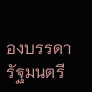องบรรดารัฐมนตรี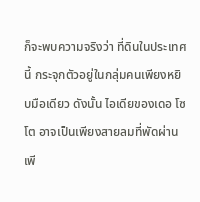ก็จะพบความจริงว่า ที่ดินในประเทศนี้ กระจุกตัวอยู่ในกลุ่มคนเพียงหยิบมือเดียว ดังนั้น ไอเดียของเดอ โซโต อาจเป็นเพียงสายลมที่พัดผ่าน เพี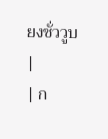ยงชั่ววูบ
|
| ก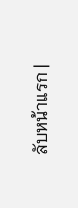ลับหน้าแรก |